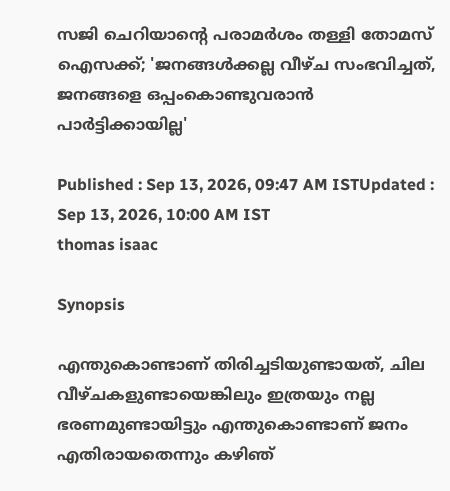സജി ചെറിയാൻ്റെ പരാമർശം തള്ളി തോമസ് ഐസക്ക്; 'ജനങ്ങൾക്കല്ല വീഴ്ച സംഭവിച്ചത്, ജനങ്ങളെ ഒപ്പംകൊണ്ടുവരാൻ പാ‍ർട്ടിക്കായില്ല'

Published : Sep 13, 2026, 09:47 AM ISTUpdated : Sep 13, 2026, 10:00 AM IST
thomas isaac

Synopsis

എന്തുകൊണ്ടാണ് തിരിച്ചടിയുണ്ടായത്, ചില വീഴ്ചകളുണ്ടായെങ്കിലും ഇത്രയും നല്ല ഭരണമുണ്ടായിട്ടും എന്തുകൊണ്ടാണ് ജനം എതിരായതെന്നും കഴിഞ്‍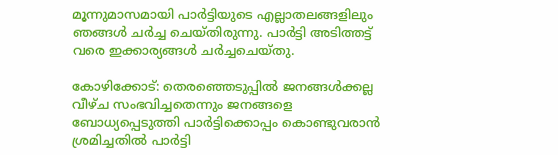മൂന്നുമാസമായി പാർട്ടിയുടെ എല്ലാതലങ്ങളിലും ഞങ്ങൾ ചർച്ച ചെയ്തിരുന്നു. പാർട്ടി അടിത്തട്ട് വരെ ഇക്കാര്യങ്ങൾ ചർച്ചചെയ്തു.

കോഴിക്കോട്: തെരഞ്ഞെടുപ്പിൽ ജനങ്ങൾക്കല്ല വീഴ്ച സംഭവിച്ചതെന്നും ജനങ്ങളെ ബോധ്യപ്പെടുത്തി പാർട്ടിക്കൊപ്പം കൊണ്ടുവരാൻ ശ്രമിച്ചതിൽ പാർട്ടി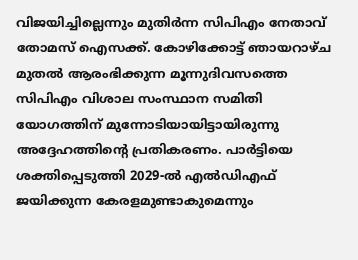വിജയിച്ചില്ലെന്നും മുതിർന്ന സിപിഎം നേതാവ് തോമസ് ഐസക്ക്. കോഴിക്കോട്ട് ഞായറാഴ്ച മുതൽ ആരംഭിക്കുന്ന മൂന്നുദിവസത്തെ സിപിഎം വിശാല സംസ്ഥാന സമിതി യോഗത്തിന് മുന്നോടിയായിട്ടായിരുന്നു അദ്ദേഹത്തിന്റെ പ്രതികരണം. പാർട്ടിയെ ശക്തിപ്പെടുത്തി 2029-ൽ എൽഡിഎഫ് ജയിക്കുന്ന കേരളമുണ്ടാകുമെന്നും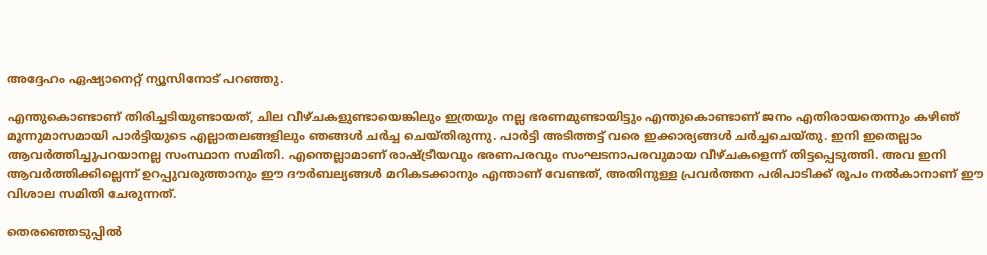അദ്ദേഹം ഏഷ്യാനെറ്റ് ന്യൂസിനോട് പറഞ്ഞു.

എന്തുകൊണ്ടാണ് തിരിച്ചടിയുണ്ടായത്, ചില വീഴ്ചകളുണ്ടായെങ്കിലും ഇത്രയും നല്ല ഭരണമുണ്ടായിട്ടും എന്തുകൊണ്ടാണ് ജനം എതിരായതെന്നും കഴിഞ്‍ മൂന്നുമാസമായി പാർട്ടിയുടെ എല്ലാതലങ്ങളിലും ഞങ്ങൾ ചർച്ച ചെയ്തിരുന്നു. പാർട്ടി അടിത്തട്ട് വരെ ഇക്കാര്യങ്ങൾ ചർച്ചചെയ്തു. ഇനി ഇതെല്ലാം ആവർത്തിച്ചുപറയാനല്ല സംസ്ഥാന സമിതി. എന്തെല്ലാമാണ് രാഷ്ട്രീയവും ഭരണപരവും സംഘടനാപരവുമായ വീഴ്ചകളെന്ന് തിട്ടപ്പെടുത്തി. അവ ഇനി ആവർത്തിക്കില്ലെന്ന് ഉറപ്പുവരുത്താനും ഈ ദൗർബല്യങ്ങൾ മറികടക്കാനും എന്താണ് വേണ്ടത്, അതിനുള്ള പ്രവർത്തന പരിപാടിക്ക് രൂപം നൽകാനാണ് ഈ വിശാല സമിതി ചേരുന്നത്.

തെരഞ്ഞെടുപ്പിൽ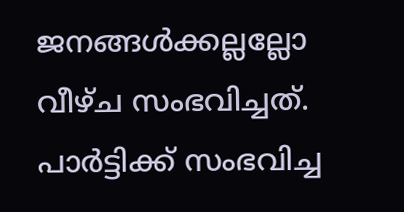ജനങ്ങൾക്കല്ലല്ലോ വീഴ്ച സംഭവിച്ചത്. പാർട്ടിക്ക് സംഭവിച്ച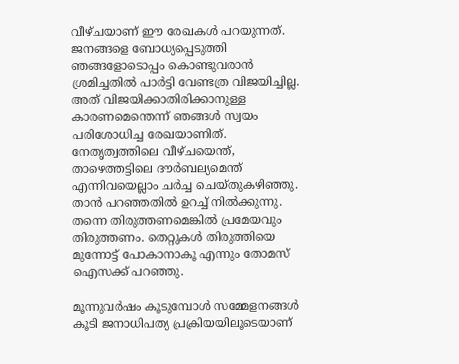വീഴ്ചയാണ് ഈ രേഖകൾ പറയുന്നത്. ജനങ്ങളെ ബോധ്യപ്പെടുത്തി ഞങ്ങളോടൊപ്പം കൊണ്ടുവരാൻ ശ്രമിച്ചതിൽ പാർട്ടി വേണ്ടത്ര വിജയിച്ചില്ല. അത് വിജയിക്കാതിരിക്കാനുള്ള കാരണമെന്തെന്ന് ഞങ്ങൾ സ്വയം പരിശോധിച്ച രേഖയാണിത്. നേതൃത്വത്തിലെ വീഴ്ചയെന്ത്, താഴെത്തട്ടിലെ ദൗർബല്യമെന്ത് എന്നിവയെല്ലാം ചർച്ച ചെയ്തുകഴിഞ്ഞു. താൻ പറഞ്ഞതിൽ ഉറച്ച് നിൽക്കുന്നു. തന്നെ തിരുത്തണമെങ്കിൽ പ്രമേയവും തിരുത്തണം. തെറ്റുകൾ തിരുത്തിയെ മുന്നോട്ട് പോകാനാകൂ എന്നും തോമസ് ഐസക്ക് പറഞ്ഞു.

മൂന്നുവർഷം കൂടുമ്പോൾ സമ്മേളനങ്ങൾ കൂടി ജനാധിപത്യ പ്രക്രിയയിലൂടെയാണ്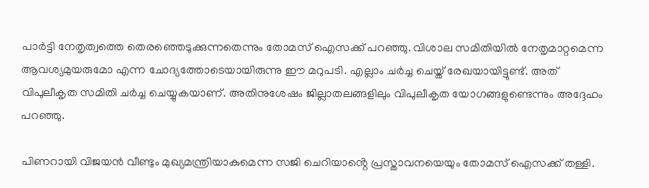പാർട്ടി നേതൃത്വത്തെ തെരഞ്ഞെടുക്കുന്നതെന്നും തോമസ് ഐസക്ക് പറഞ്ഞു. വിശാല സമിതിയിൽ നേതൃമാറ്റമെന്ന ആവശ്യമുയരുമോ എന്ന ചോദ്യത്തോടെയായിരുന്നു ഈ മറുപടി. എല്ലാം ചർച്ച ചെയ്ത് രേഖയായിട്ടുണ്ട്. അത് വിപുലീകൃത സമിതി ചർച്ച ചെയ്യുകയാണ്. അതിനുശേഷം ജില്ലാതലങ്ങളിലും വിപുലീകൃത യോഗങ്ങളുണ്ടെന്നും അദ്ദേഹം പറഞ്ഞു.

പിണറായി വിജയൻ വീണ്ടും മുഖ്യമന്ത്രിയാകുമെന്ന സജി ചെറിയാൻ്റെ പ്രസ്താവനയെയും തോമസ് ഐസക്ക് തള്ളി.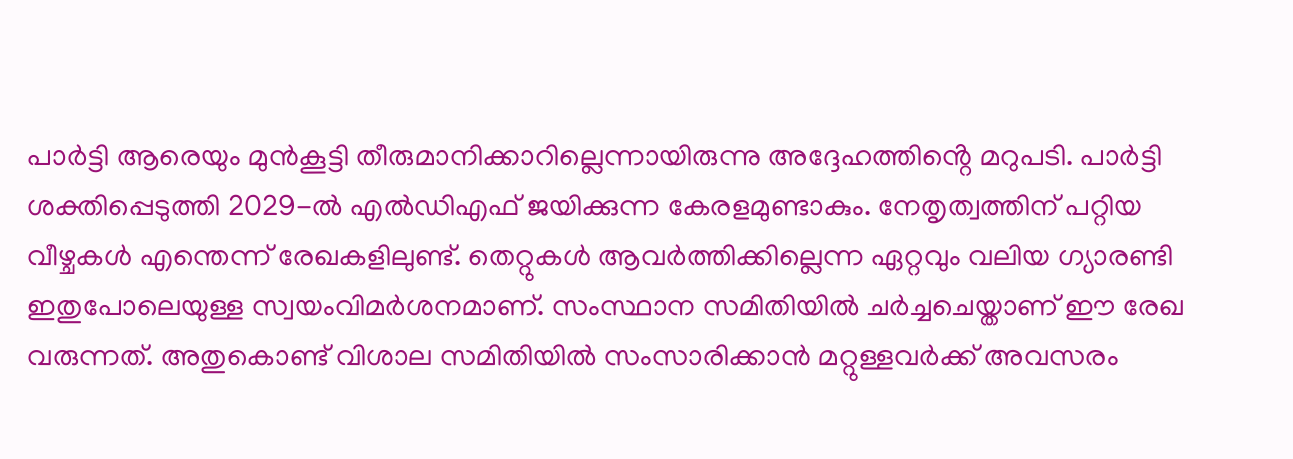പാർട്ടി ആരെയും മുൻകൂട്ടി തീരുമാനിക്കാറില്ലെന്നായിരുന്നു അദ്ദേഹത്തിൻ്റെ മറുപടി. പാർട്ടി ശക്തിപ്പെടുത്തി 2029-ൽ എൽഡിഎഫ് ജയിക്കുന്ന കേരളമുണ്ടാകും. നേതൃത്വത്തിന് പറ്റിയ വീഴ്ചകൾ എന്തെന്ന് രേഖകളിലുണ്ട്. തെറ്റുകൾ ആവർത്തിക്കില്ലെന്ന ഏറ്റവും വലിയ ഗ്യാരണ്ടി ഇതുപോലെയുള്ള സ്വയംവിമർശനമാണ്. സംസ്ഥാന സമിതിയിൽ ചർച്ചചെയ്താണ് ഈ രേഖ വരുന്നത്. അതുകൊണ്ട് വിശാല സമിതിയിൽ സംസാരിക്കാൻ മറ്റുള്ളവർക്ക് അവസരം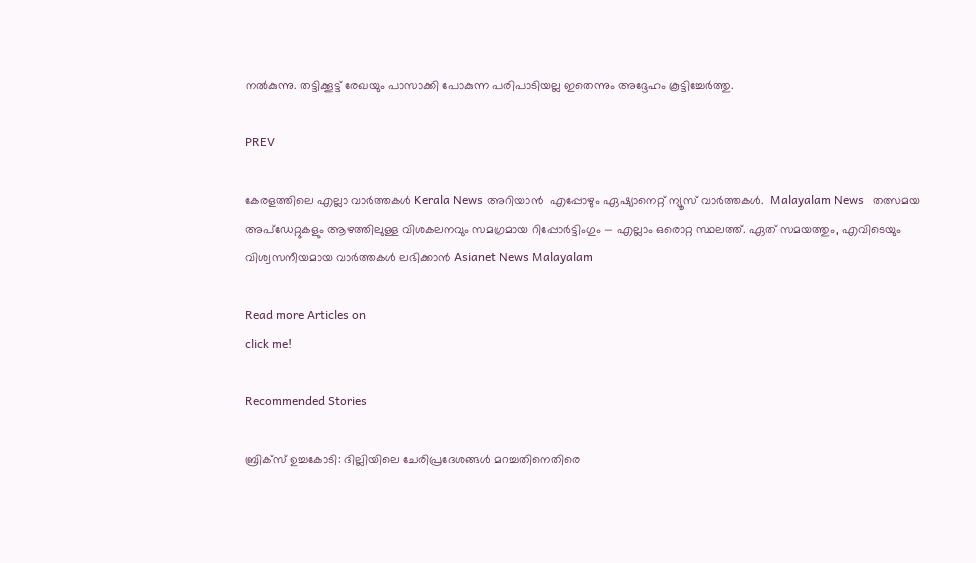നൽകുന്നു. തട്ടിക്കൂട്ട് രേഖയും പാസാക്കി പോകുന്ന പരിപാടിയല്ല ഇതെന്നും അദ്ദേഹം കൂട്ടിച്ചേർത്തു.

PREV

കേരളത്തിലെ എല്ലാ വാർത്തകൾ Kerala News അറിയാൻ  എപ്പോഴും ഏഷ്യാനെറ്റ് ന്യൂസ് വാർത്തകൾ.  Malayalam News   തത്സമയ അപ്‌ഡേറ്റുകളും ആഴത്തിലുള്ള വിശകലനവും സമഗ്രമായ റിപ്പോർട്ടിംഗും — എല്ലാം ഒരൊറ്റ സ്ഥലത്ത്. ഏത് സമയത്തും, എവിടെയും വിശ്വസനീയമായ വാർത്തകൾ ലഭിക്കാൻ Asianet News Malayalam

Read more Articles on
click me!

Recommended Stories

ബ്രിക്സ് ഉച്ചകോടി: ദില്ലിയിലെ ചേരിപ്രദേശങ്ങൾ മറച്ചതിനെതിരെ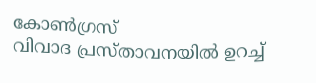കോൺഗ്രസ്
വിവാദ പ്രസ്താവനയിൽ ഉറച്ച്‌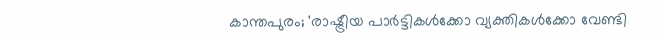കാന്തപുരം; 'രാഷ്ട്രീയ പാർട്ടികൾക്കോ വ്യക്തികൾക്കോ വേണ്ടി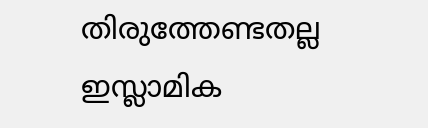തിരുത്തേണ്ടതല്ല ഇസ്ലാമിക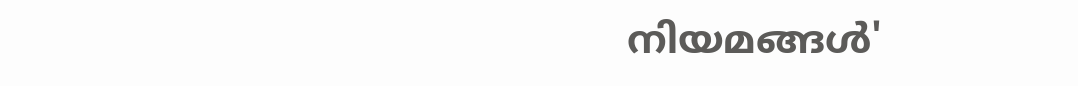നിയമങ്ങൾ'